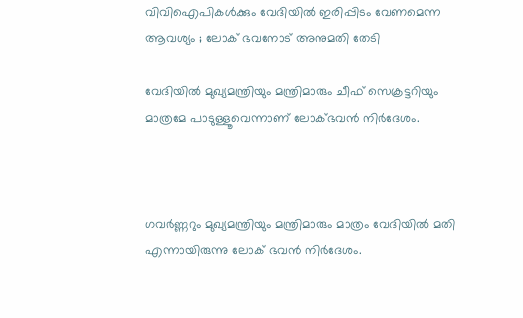വിവിഐപികള്‍ക്കും വേദിയില്‍ ഇരിപ്പിടം വേണമെന്ന ആവശ്യം ; ലോക് ഭവനോട് അനുമതി തേടി

വേദിയില്‍ മുഖ്യമന്ത്രിയും മന്ത്രിമാരും ചീഫ് സെക്രട്ടറിയും മാത്രമേ പാടുള്ളൂവെന്നാണ് ലോക്ഭവന്‍ നിര്‍ദേശം.



ഗവര്‍ണ്ണറും മുഖ്യമന്ത്രിയും മന്ത്രിമാരും മാത്രം വേദിയില്‍ മതി എന്നായിരുന്നു ലോക് ഭവന്‍ നിര്‍ദേശം.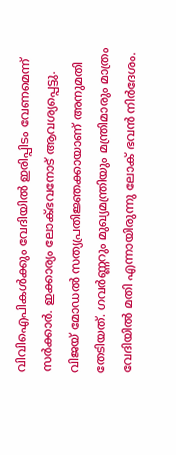വിവിഐപികള്‍ക്കും വേദിയില്‍ ഇരിപ്പിടം വേണമെന്ന് സര്‍ക്കാര്‍. ഇക്കാര്യം ലോക്ഭവനോട് ആവശ്യപ്പെട്ടു. വിജയ് മോഡല്‍ സത്യപ്രതിജ്ഞക്കായാണ് അനുമതി തേടിയത്. ഗവര്‍ണ്ണറും മുഖ്യമന്ത്രിയും മന്ത്രിമാരും മാത്രം വേദിയില്‍ മതി എന്നായിരുന്നു ലോക് ഭവന്‍ നിര്‍ദേശം.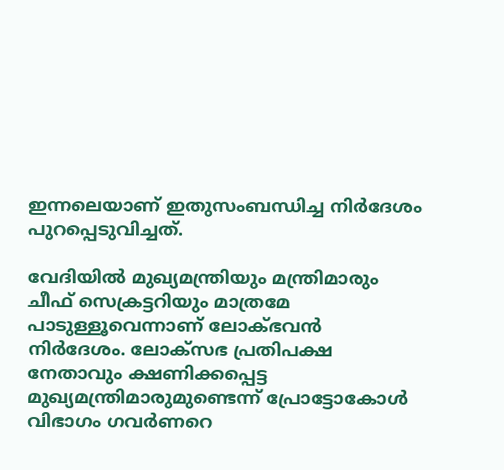ഇന്നലെയാണ് ഇതുസംബന്ധിച്ച നിര്‍ദേശം പുറപ്പെടുവിച്ചത്.

വേദിയില്‍ മുഖ്യമന്ത്രിയും മന്ത്രിമാരും ചീഫ് സെക്രട്ടറിയും മാത്രമേ പാടുള്ളൂവെന്നാണ് ലോക്ഭവന്‍ നിര്‍ദേശം. ലോക്‌സഭ പ്രതിപക്ഷ നേതാവും ക്ഷണിക്കപ്പെട്ട മുഖ്യമന്ത്രിമാരുമുണ്ടെന്ന് പ്രോട്ടോകോള്‍ വിഭാഗം ഗവര്‍ണറെ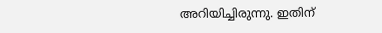അറിയിച്ചിരുന്നു. ഇതിന്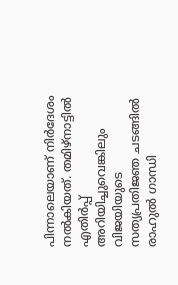പിന്നാലെയാണ് നിര്‍ദേശം നല്‍കിയത്. തമിഴ്‌നാട്ടില്‍ എതിര്‍പ്പ് അറിയിച്ചുവെങ്കിലും വിജയിയുടെ സത്യപ്രതിജഞ ചടങ്ങില്‍ രാഹുല്‍ ഗാന്ധി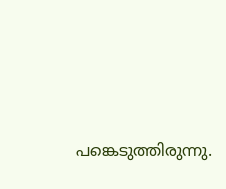പങ്കെടുത്തിരുന്നു.